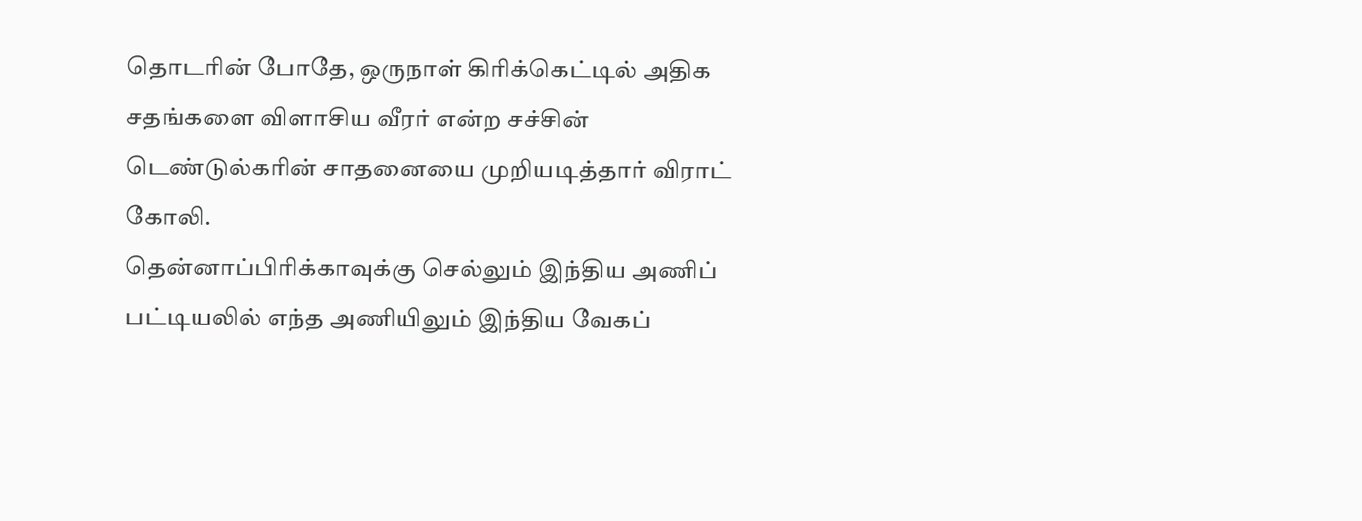தொடரின் போதே, ஒருநாள் கிரிக்கெட்டில் அதிக சதங்களை விளாசிய வீரர் என்ற சச்சின் டெண்டுல்கரின் சாதனையை முறியடித்தார் விராட் கோலி.
தென்னாப்பிரிக்காவுக்கு செல்லும் இந்திய அணிப் பட்டியலில் எந்த அணியிலும் இந்திய வேகப்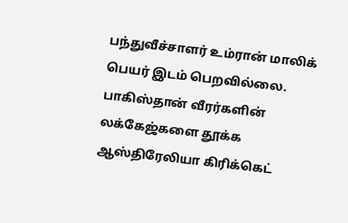பந்துவீச்சாளர் உம்ரான் மாலிக் பெயர் இடம் பெறவில்லை.
பாகிஸ்தான் வீரர்களின் லக்கேஜ்களை தூக்க ஆஸ்திரேலியா கிரிக்கெட்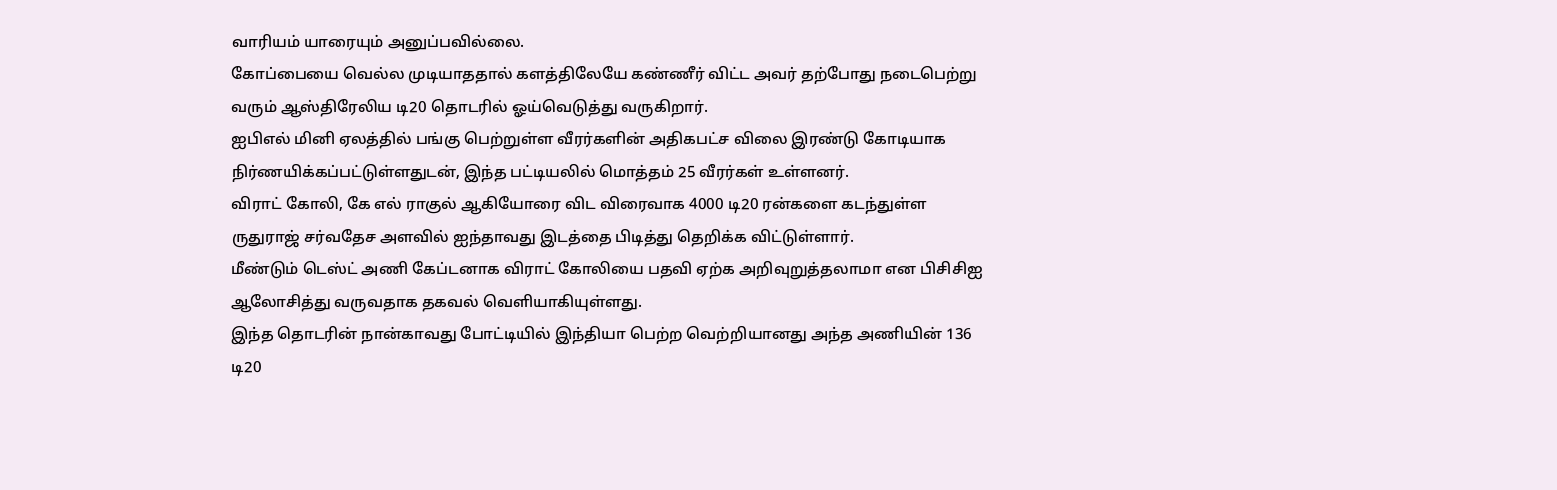வாரியம் யாரையும் அனுப்பவில்லை.
கோப்பையை வெல்ல முடியாததால் களத்திலேயே கண்ணீர் விட்ட அவர் தற்போது நடைபெற்று வரும் ஆஸ்திரேலிய டி20 தொடரில் ஓய்வெடுத்து வருகிறார்.
ஐபிஎல் மினி ஏலத்தில் பங்கு பெற்றுள்ள வீரர்களின் அதிகபட்ச விலை இரண்டு கோடியாக நிர்ணயிக்கப்பட்டுள்ளதுடன், இந்த பட்டியலில் மொத்தம் 25 வீரர்கள் உள்ளனர்.
விராட் கோலி, கே எல் ராகுல் ஆகியோரை விட விரைவாக 4000 டி20 ரன்களை கடந்துள்ள ருதுராஜ் சர்வதேச அளவில் ஐந்தாவது இடத்தை பிடித்து தெறிக்க விட்டுள்ளார்.
மீண்டும் டெஸ்ட் அணி கேப்டனாக விராட் கோலியை பதவி ஏற்க அறிவுறுத்தலாமா என பிசிசிஐ ஆலோசித்து வருவதாக தகவல் வெளியாகியுள்ளது.
இந்த தொடரின் நான்காவது போட்டியில் இந்தியா பெற்ற வெற்றியானது அந்த அணியின் 136 டி20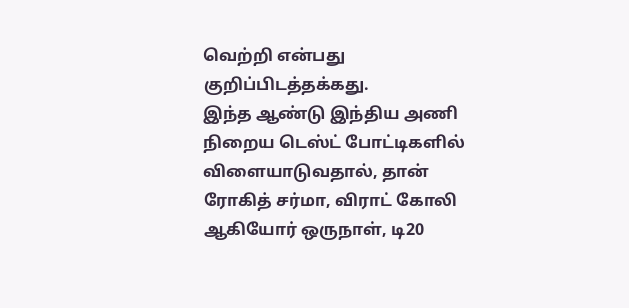வெற்றி என்பது குறிப்பிடத்தக்கது.
இந்த ஆண்டு இந்திய அணி நிறைய டெஸ்ட் போட்டிகளில் விளையாடுவதால், தான் ரோகித் சர்மா, விராட் கோலி ஆகியோர் ஒருநாள், டி20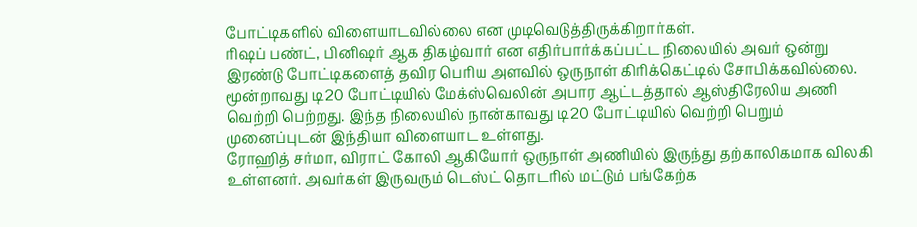போட்டிகளில் விளையாடவில்லை என முடிவெடுத்திருக்கிறார்கள்.
ரிஷப் பண்ட், பினிஷர் ஆக திகழ்வார் என எதிர்பார்க்கப்பட்ட நிலையில் அவர் ஒன்று இரண்டு போட்டிகளைத் தவிர பெரிய அளவில் ஒருநாள் கிரிக்கெட்டில் சோபிக்கவில்லை.
மூன்றாவது டி20 போட்டியில் மேக்ஸ்வெலின் அபார ஆட்டத்தால் ஆஸ்திரேலிய அணி வெற்றி பெற்றது. இந்த நிலையில் நான்காவது டி20 போட்டியில் வெற்றி பெறும் முனைப்புடன் இந்தியா விளையாட உள்ளது.
ரோஹித் சர்மா, விராட் கோலி ஆகியோர் ஒருநாள் அணியில் இருந்து தற்காலிகமாக விலகி உள்ளனர். அவர்கள் இருவரும் டெஸ்ட் தொடரில் மட்டும் பங்கேற்க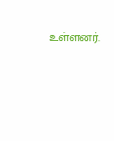உள்ளனர்.